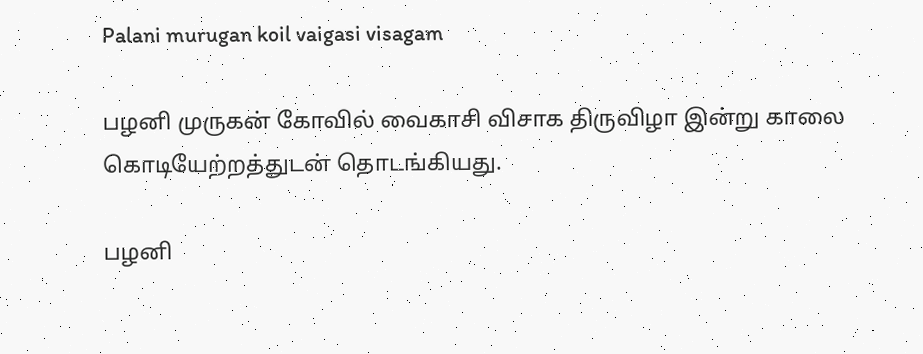Palani murugan koil vaigasi visagam

பழனி முருகன் கோவில் வைகாசி விசாக திருவிழா இன்று காலை கொடியேற்றத்துடன் தொடங்கியது.

பழனி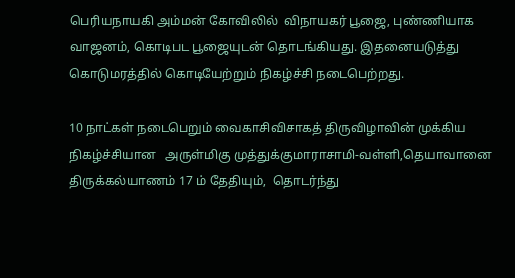பெரியநாயகி அம்மன் கோவிலில்  விநாயகர் பூஜை, புண்ணியாக வாஜனம், கொடிபட பூஜையுடன் தொடங்கியது. இதனையடுத்து கொடுமரத்தில் கொடியேற்றும் நிகழ்ச்சி நடைபெற்றது.

10 நாட்கள் நடைபெறும் வைகாசிவிசாகத் திருவிழாவின் முக்கிய நிகழ்ச்சியான   அருள்மிகு முத்துக்குமாராசாமி-வள்ளி,தெயாவானை திருக்கல்யாணம் 17 ம் தேதியும்,  தொடர்ந்து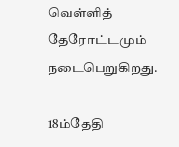வெள்ளித் தேரோட்டமும் நடைபெறுகிறது.

18ம்தேதி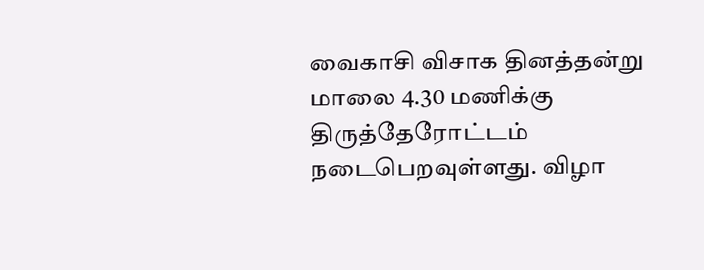வைகாசி விசாக தினத்தன்று  மாலை 4.30 மணிக்கு திருத்தேரோட்டம் நடைபெறவுள்ளது. விழா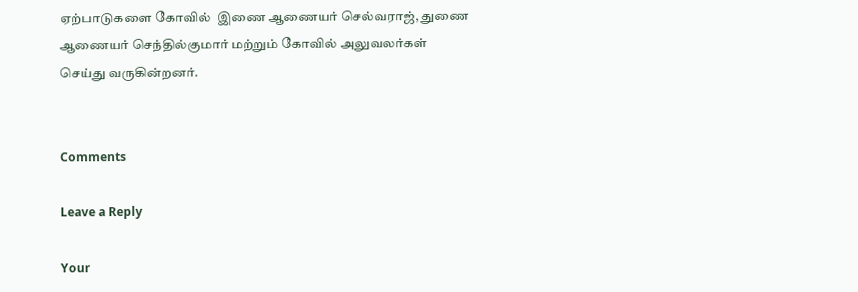ஏற்பாடுகளை கோவில்  இணை ஆணையர் செல்வராஜ், துணை ஆணையர் செந்தில்குமார் மற்றும் கோவில் அலுவலர்கள் செய்து வருகின்றனர்.


Comments

Leave a Reply

Your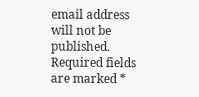email address will not be published. Required fields are marked *